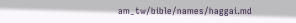am_tw/bible/names/haggai.md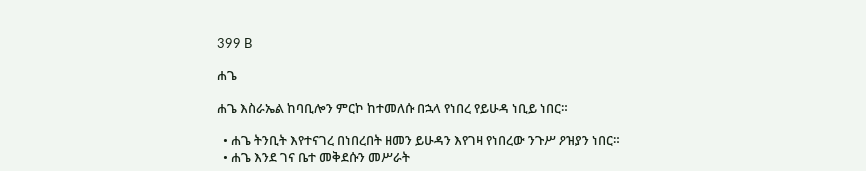399 B

ሐጌ

ሐጌ እስራኤል ከባቢሎን ምርኮ ከተመለሱ በኋላ የነበረ የይሁዳ ነቢይ ነበር።

  • ሐጌ ትንቢት እየተናገረ በነበረበት ዘመን ይሁዳን እየገዛ የነበረው ንጉሥ ዖዝያን ነበር።
  • ሐጌ እንደ ገና ቤተ መቅደሱን መሥራት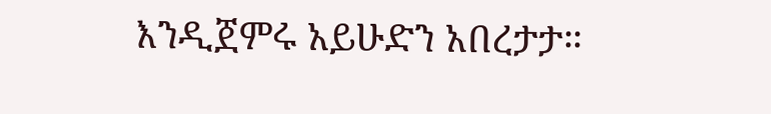እንዲጀምሩ አይሁድን አበረታታ።